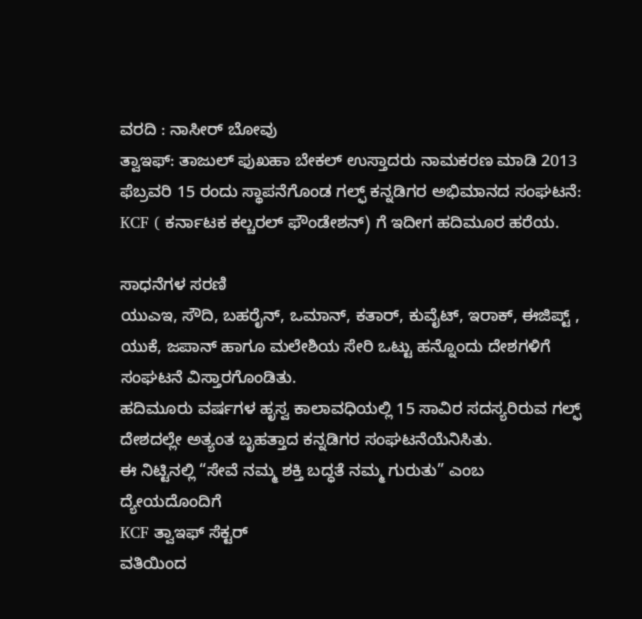ವರದಿ : ನಾಸೀರ್ ಬೋವು
ತ್ವಾಇಫ್: ತಾಜುಲ್ ಫುಖಹಾ ಬೇಕಲ್ ಉಸ್ತಾದರು ನಾಮಕರಣ ಮಾಡಿ 2013 ಫೆಬ್ರವರಿ 15 ರಂದು ಸ್ಥಾಪನೆಗೊಂಡ ಗಲ್ಫ್ ಕನ್ನಡಿಗರ ಅಭಿಮಾನದ ಸಂಘಟನೆ: KCF ( ಕರ್ನಾಟಕ ಕಲ್ಚರಲ್ ಫೌಂಡೇಶನ್) ಗೆ ಇದೀಗ ಹದಿಮೂರ ಹರೆಯ.

ಸಾಧನೆಗಳ ಸರಣಿ
ಯುಎಇ, ಸೌದಿ, ಬಹರೈನ್, ಒಮಾನ್, ಕತಾರ್, ಕುವೈಟ್, ಇರಾಕ್, ಈಜಿಪ್ಟ್ , ಯುಕೆ, ಜಪಾನ್ ಹಾಗೂ ಮಲೇಶಿಯ ಸೇರಿ ಒಟ್ಟು ಹನ್ನೊಂದು ದೇಶಗಳಿಗೆ ಸಂಘಟನೆ ವಿಸ್ತಾರಗೊಂಡಿತು.
ಹದಿಮೂರು ವರ್ಷಗಳ ಹೃಸ್ವ ಕಾಲಾವಧಿಯಲ್ಲಿ 15 ಸಾವಿರ ಸದಸ್ಯರಿರುವ ಗಲ್ಫ್ ದೇಶದಲ್ಲೇ ಅತ್ಯಂತ ಬೃಹತ್ತಾದ ಕನ್ನಡಿಗರ ಸಂಘಟನೆಯೆನಿಸಿತು.
ಈ ನಿಟ್ಟಿನಲ್ಲಿ “ಸೇವೆ ನಮ್ಮ ಶಕ್ತಿ ಬದ್ಧತೆ ನಮ್ಮ ಗುರುತು” ಎಂಬ ದ್ಯೇಯದೊಂದಿಗೆ
KCF ತ್ವಾಇಫ್ ಸೆಕ್ಟರ್
ವತಿಯಿಂದ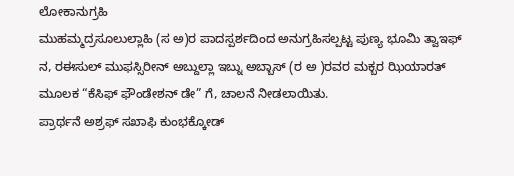ಲೋಕಾನುಗ್ರಹಿ
ಮುಹಮ್ಮದ್ರಸೂಲುಲ್ಲಾಹಿ (ಸ ಅ)ರ ಪಾದಸ್ಪರ್ಶದಿಂದ ಅನುಗ್ರಹಿಸಲ್ಪಟ್ಟ ಪುಣ್ಯ ಭೂಮಿ ತ್ವಾಇಫ್ ನ, ರಈಸುಲ್ ಮುಫಸ್ಸಿರೀನ್ ಅಬ್ದುಲ್ಲಾ ಇಬ್ನು ಅಬ್ಬಾಸ್ (ರ ಅ )ರವರ ಮಕ್ಬರ ಝಿಯಾರತ್ ಮೂಲಕ “ಕೆಸಿಫ್ ಫೌಂಡೇಶನ್ ಡೇ” ಗೆ, ಚಾಲನೆ ನೀಡಲಾಯಿತು.
ಪ್ರಾರ್ಥನೆ ಅಶ್ರಫ್ ಸಖಾಫಿ ಕುಂಭಕ್ಕೋಡ್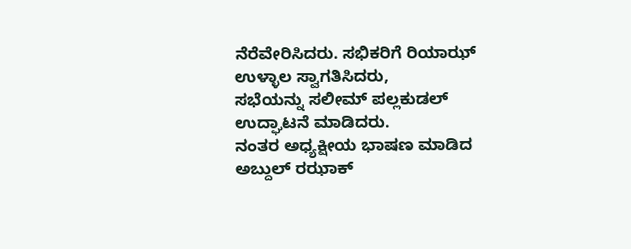ನೆರೆವೇರಿಸಿದರು. ಸಭಿಕರಿಗೆ ರಿಯಾಝ್ ಉಳ್ಳಾಲ ಸ್ವಾಗತಿಸಿದರು,
ಸಭೆಯನ್ನು ಸಲೀಮ್ ಪಲ್ಲಕುಡಲ್ ಉದ್ಘಾಟನೆ ಮಾಡಿದರು.
ನಂತರ ಅಧ್ಯಕ್ಷೀಯ ಭಾಷಣ ಮಾಡಿದ
ಅಬ್ದುಲ್ ರಝಾಕ್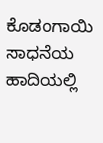ಕೊಡಂಗಾಯಿ
ಸಾಧನೆಯ ಹಾದಿಯಲ್ಲಿ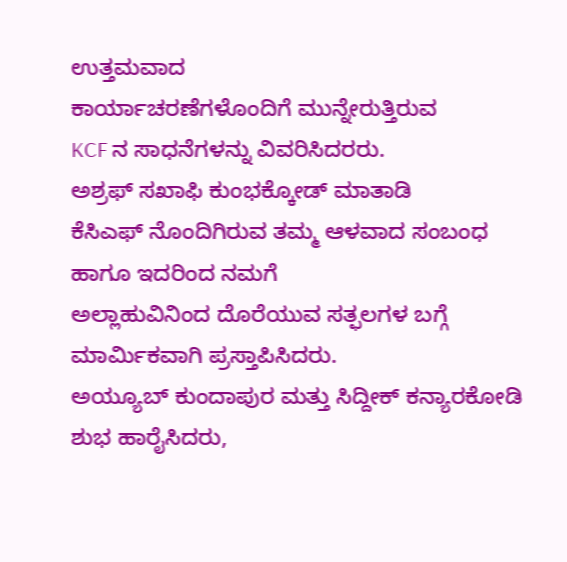ಉತ್ತಮವಾದ
ಕಾರ್ಯಾಚರಣೆಗಳೊಂದಿಗೆ ಮುನ್ನೇರುತ್ತಿರುವ
KCF ನ ಸಾಧನೆಗಳನ್ನು ವಿವರಿಸಿದರರು.
ಅಶ್ರಫ್ ಸಖಾಫಿ ಕುಂಭಕ್ಕೋಡ್ ಮಾತಾಡಿ
ಕೆಸಿಎಫ್ ನೊಂದಿಗಿರುವ ತಮ್ಮ ಆಳವಾದ ಸಂಬಂಧ
ಹಾಗೂ ಇದರಿಂದ ನಮಗೆ
ಅಲ್ಲಾಹುವಿನಿಂದ ದೊರೆಯುವ ಸತ್ಫಲಗಳ ಬಗ್ಗೆ
ಮಾರ್ಮಿಕವಾಗಿ ಪ್ರಸ್ತಾಪಿಸಿದರು.
ಅಯ್ಯೂಬ್ ಕುಂದಾಪುರ ಮತ್ತು ಸಿದ್ದೀಕ್ ಕನ್ಯಾರಕೋಡಿ ಶುಭ ಹಾರೈಸಿದರು,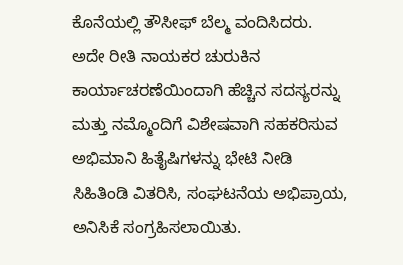ಕೊನೆಯಲ್ಲಿ ತೌಸೀಫ್ ಬೆಲ್ಮ ವಂದಿಸಿದರು.
ಅದೇ ರೀತಿ ನಾಯಕರ ಚುರುಕಿನ
ಕಾರ್ಯಾಚರಣೆಯಿಂದಾಗಿ ಹೆಚ್ಚಿನ ಸದಸ್ಯರನ್ನು
ಮತ್ತು ನಮ್ಮೊಂದಿಗೆ ವಿಶೇಷವಾಗಿ ಸಹಕರಿಸುವ
ಅಭಿಮಾನಿ ಹಿತೈಷಿಗಳನ್ನು ಭೇಟಿ ನೀಡಿ
ಸಿಹಿತಿಂಡಿ ವಿತರಿಸಿ, ಸಂಘಟನೆಯ ಅಭಿಪ್ರಾಯ,
ಅನಿಸಿಕೆ ಸಂಗ್ರಹಿಸಲಾಯಿತು.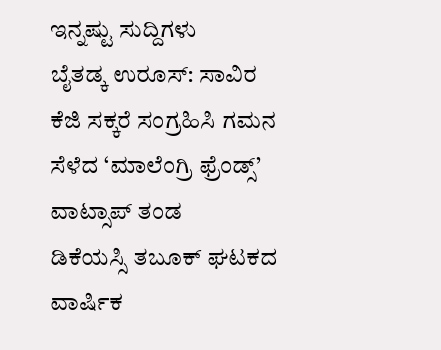ಇನ್ನಷ್ಟು ಸುದ್ದಿಗಳು
ಬೈತಡ್ಕ ಉರೂಸ್: ಸಾವಿರ ಕೆಜಿ ಸಕ್ಕರೆ ಸಂಗ್ರಹಿಸಿ ಗಮನ ಸೆಳೆದ ‘ಮಾಲೆಂಗ್ರಿ ಫ್ರೆಂಡ್ಸ್’ ವಾಟ್ಸಾಪ್ ತಂಡ
ಡಿಕೆಯಸ್ಸಿ ತಬೂಕ್ ಘಟಕದ ವಾರ್ಷಿಕ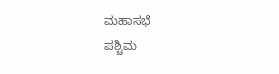ಮಹಾಸಭೆ
ಪಶ್ಚಿಮ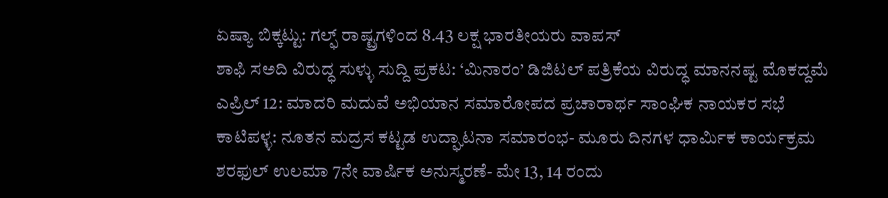ಏಷ್ಯಾ ಬಿಕ್ಕಟ್ಟು: ಗಲ್ಫ್ ರಾಷ್ಟ್ರಗಳಿಂದ 8.43 ಲಕ್ಷ ಭಾರತೀಯರು ವಾಪಸ್
ಶಾಫಿ ಸಅದಿ ವಿರುದ್ಧ ಸುಳ್ಳು ಸುದ್ದಿ ಪ್ರಕಟ: ‘ಮಿನಾರಂ’ ಡಿಜಿಟಲ್ ಪತ್ರಿಕೆಯ ವಿರುದ್ಧ ಮಾನನಷ್ಟ ಮೊಕದ್ದಮೆ
ಎಪ್ರಿಲ್ 12: ಮಾದರಿ ಮದುವೆ ಅಭಿಯಾನ ಸಮಾರೋಪದ ಪ್ರಚಾರಾರ್ಥ ಸಾಂಘಿಕ ನಾಯಕರ ಸಭೆ
ಕಾಟಿಪಳ್ಳ: ನೂತನ ಮದ್ರಸ ಕಟ್ಟಡ ಉದ್ಘಾಟನಾ ಸಮಾರಂಭ- ಮೂರು ದಿನಗಳ ಧಾರ್ಮಿಕ ಕಾರ್ಯಕ್ರಮ
ಶರಫುಲ್ ಉಲಮಾ 7ನೇ ವಾರ್ಷಿಕ ಅನುಸ್ಮರಣೆ- ಮೇ 13, 14 ರಂದು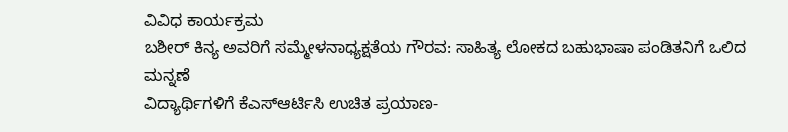ವಿವಿಧ ಕಾರ್ಯಕ್ರಮ
ಬಶೀರ್ ಕಿನ್ಯ ಅವರಿಗೆ ಸಮ್ಮೇಳನಾಧ್ಯಕ್ಷತೆಯ ಗೌರವ: ಸಾಹಿತ್ಯ ಲೋಕದ ಬಹುಭಾಷಾ ಪಂಡಿತನಿಗೆ ಒಲಿದ ಮನ್ನಣೆ
ವಿದ್ಯಾರ್ಥಿಗಳಿಗೆ ಕೆಎಸ್ಆರ್ಟಿಸಿ ಉಚಿತ ಪ್ರಯಾಣ-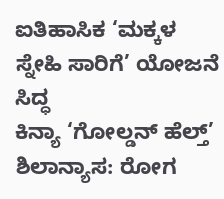ಐತಿಹಾಸಿಕ ‘ಮಕ್ಕಳ ಸ್ನೇಹಿ ಸಾರಿಗೆ’ ಯೋಜನೆ ಸಿದ್ಧ
ಕಿನ್ಯಾ ‘ಗೋಲ್ಡನ್ ಹೆಲ್ತ್’ ಶಿಲಾನ್ಯಾಸ: ರೋಗ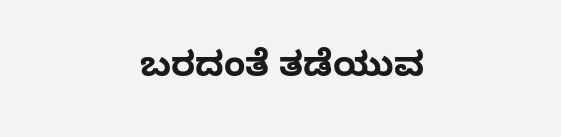ಬರದಂತೆ ತಡೆಯುವ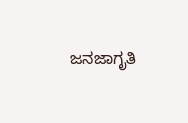ಜನಜಾಗೃತಿ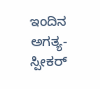ಇಂದಿನ ಅಗತ್ಯ- ಸ್ಪೀಕರ್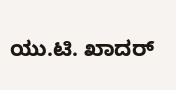ಯು.ಟಿ. ಖಾದರ್